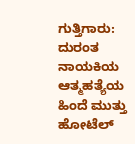ಗುತ್ತಿಗಾರು: ದುರಂತ ನಾಯಕಿಯ ಆತ್ಮಹತ್ಯೆಯ ಹಿಂದೆ ಮುತ್ತು ಹೋಟೆಲ್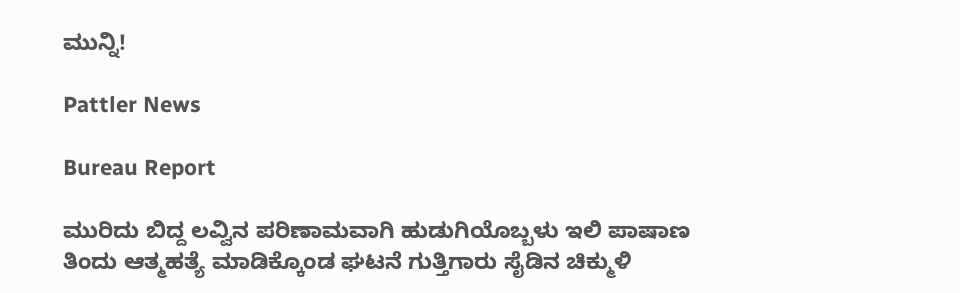ಮುನ್ನಿ!

Pattler News

Bureau Report

ಮುರಿದು ಬಿದ್ದ ಲವ್ವಿನ ಪರಿಣಾಮವಾಗಿ ಹುಡುಗಿಯೊಬ್ಬಳು ಇಲಿ ಪಾಷಾಣ ತಿಂದು ಆತ್ಮಹತ್ಯೆ ಮಾಡಿಕ್ಕೊಂಡ ಘಟನೆ ಗುತ್ತಿಗಾರು ಸೈಡಿನ ಚಿಕ್ಮುಳಿ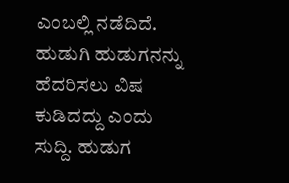ಎಂಬಲ್ಲಿ ನಡೆದಿದೆ. ಹುಡುಗಿ ಹುಡುಗನನ್ನು ಹೆದರಿಸಲು ವಿಷ ಕುಡಿದದ್ದು ಎಂದು ಸುದ್ದಿ. ಹುಡುಗ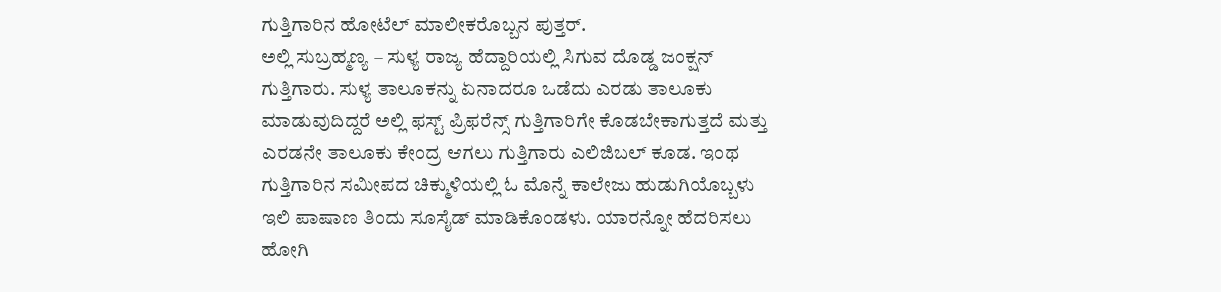ಗುತ್ತಿಗಾರಿನ ಹೋಟೆಲ್ ಮಾಲೀಕರೊಬ್ಬನ ಪುತ್ತರ್.
ಅಲ್ಲಿ ಸುಬ್ರಹ್ಮಣ್ಯ – ಸುಳ್ಯ ರಾಜ್ಯ ಹೆದ್ದಾರಿಯಲ್ಲಿ ಸಿಗುವ ದೊಡ್ಡ ಜಂಕ್ಷನ್ ಗುತ್ತಿಗಾರು. ಸುಳ್ಯ ತಾಲೂಕನ್ನು ಏನಾದರೂ ಒಡೆದು ಎರಡು ತಾಲೂಕು ಮಾಡುವುದಿದ್ದರೆ ಅಲ್ಲಿ ಫಸ್ಟ್ ಪ್ರಿಫರೆನ್ಸ್ ಗುತ್ತಿಗಾರಿಗೇ ಕೊಡಬೇಕಾಗುತ್ತದೆ ಮತ್ತು ಎರಡನೇ ತಾಲೂಕು ಕೇಂದ್ರ ಆಗಲು ಗುತ್ತಿಗಾರು ಎಲಿಜಿಬಲ್ ಕೂಡ. ಇಂಥ ಗುತ್ತಿಗಾರಿನ ಸಮೀಪದ ಚಿಕ್ಮುಳಿಯಲ್ಲಿ ಓ ಮೊನ್ನೆ ಕಾಲೇಜು ಹುಡುಗಿಯೊಬ್ಬಳು ಇಲಿ ಪಾಷಾಣ ತಿಂದು ಸೂಸೈಡ್ ಮಾಡಿಕೊಂಡಳು. ಯಾರನ್ನೋ ಹೆದರಿಸಲು ಹೋಗಿ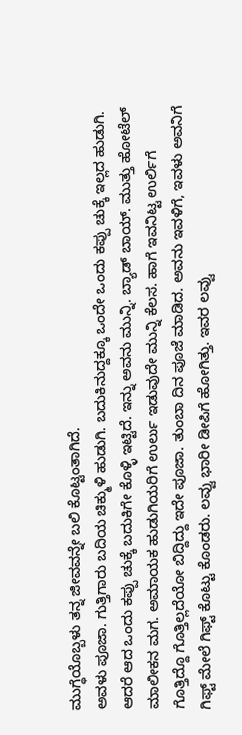ಮುಗ್ಧೆಯೊಬ್ಬಳು ತನ್ನ ಜೀವವನ್ನೇ ಬಲಿ ಕೊಟ್ಟಂತಾಗಿದೆ.
ಅವಳು ಪೂಜಾ. ಗುತ್ತಿಗಾರು ಬದಿಯ ಚಿಕ್ಮುಳಿ ಹುಡುಗಿ. ಬದುಕಿನುದ್ದಕ್ಕೂ ಒಂದೇ ಒಂದು ಕಪ್ಪು ಚುಕ್ಕೆ ಇಲ್ಲದ ಹುಡುಗಿ. ಆದರೆ ಆದ ಒಂದು ಕಪ್ಪು ಚುಕ್ಕೆ ಬದುಕಿಗೇ ಕೊಳ್ಳಿ ಇಟ್ಟಿದೆ. ಇನ್ನು ಅವನು ಮುನ್ನಿ. ಬ್ಯಾಡ್ ಬಾಯ್. ಮುತ್ತು ಹೋಟೆಲ್ ಮಾಲೀಕನ ಮಗ. ಅಮಾಯಕ ಹುಡುಗಿಯರಿಗೆ ಉರ್ಲು ಇಡುವುದೇ ಮುನ್ನಿ ಕೆಲಸ. ಹಾಗೆ ಇವನಿಟ್ಟ ಉರ್ಲಿಗೆ ಗೊತ್ತಿದ್ದೊ ಗೊತ್ತಿಲ್ಲದೆಯೋ ಬಿದ್ದಿದ್ದು ಇದೇ ಪೂಜಾ. ತುಂಬಾ ದಿನ ಪೂಜೆ ಮಾಡಿದ. ಅವನು ಇವಳಿಗೆ, ಇವಳು ಅವನಿಗೆ ಗಿಫ್ಟ್ ಮೇಲೆ ಗಿಫ್ಟ್ ಕೊಟ್ಟು ಕೊಂಡರು. ಲವ್ವು ಭಾರೀ ಡೀಪಿಗೆ ಹೋಗಿತ್ತು. ಇವರ ಲವ್ವು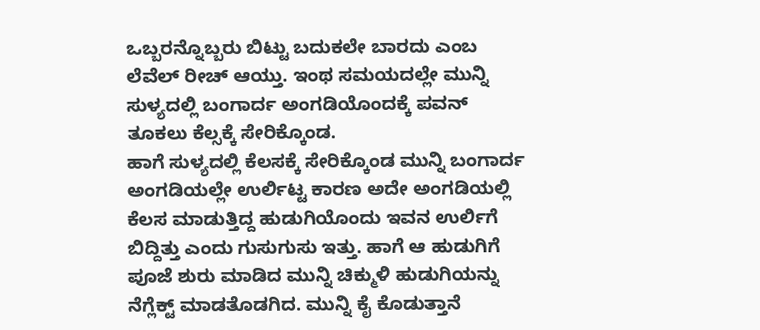ಒಬ್ಬರನ್ನೊಬ್ಬರು ಬಿಟ್ಟು ಬದುಕಲೇ ಬಾರದು ಎಂಬ ಲೆವೆಲ್ ರೀಚ್ ಆಯ್ತು. ಇಂಥ ಸಮಯದಲ್ಲೇ ಮುನ್ನಿ ಸುಳ್ಯದಲ್ಲಿ ಬಂಗಾರ್ದ ಅಂಗಡಿಯೊಂದಕ್ಕೆ ಪವನ್ ತೂಕಲು ಕೆಲ್ಸಕ್ಕೆ ಸೇರಿಕ್ಕೊಂಡ.
ಹಾಗೆ ಸುಳ್ಯದಲ್ಲಿ ಕೆಲಸಕ್ಕೆ ಸೇರಿಕ್ಕೊಂಡ ಮುನ್ನಿ ಬಂಗಾರ್ದ ಅಂಗಡಿಯಲ್ಲೇ ಉರ್ಲಿಟ್ಟ ಕಾರಣ ಅದೇ ಅಂಗಡಿಯಲ್ಲಿ ಕೆಲಸ ಮಾಡುತ್ತಿದ್ದ ಹುಡುಗಿಯೊಂದು ಇವನ ಉರ್ಲಿಗೆ ಬಿದ್ದಿತ್ತು ಎಂದು ಗುಸುಗುಸು ಇತ್ತು. ಹಾಗೆ ಆ ಹುಡುಗಿಗೆ ಪೂಜೆ ಶುರು ಮಾಡಿದ ಮುನ್ನಿ ಚಿಕ್ಮುಳಿ ಹುಡುಗಿಯನ್ನು ನೆಗ್ಲೆಕ್ಟ್ ಮಾಡತೊಡಗಿದ. ಮುನ್ನಿ ಕೈ ಕೊಡುತ್ತಾನೆ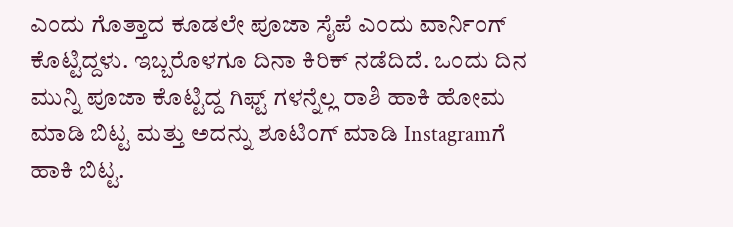ಎಂದು ಗೊತ್ತಾದ ಕೂಡಲೇ ಪೂಜಾ ಸೈಪೆ ಎಂದು ವಾರ್ನಿಂಗ್ ಕೊಟ್ಟಿದ್ದಳು. ಇಬ್ಬರೊಳಗೂ ದಿನಾ ಕಿರಿಕ್ ನಡೆದಿದೆ. ಒಂದು ದಿನ ಮುನ್ನಿ ಪೂಜಾ ಕೊಟ್ಟಿದ್ದ ಗಿಫ್ಟ್ ಗಳನ್ನೆಲ್ಲ ರಾಶಿ ಹಾಕಿ ಹೋಮ ಮಾಡಿ ಬಿಟ್ಟ ಮತ್ತು ಅದನ್ನು ಶೂಟಿಂಗ್ ಮಾಡಿ Instagramಗೆ ಹಾಕಿ ಬಿಟ್ಟ.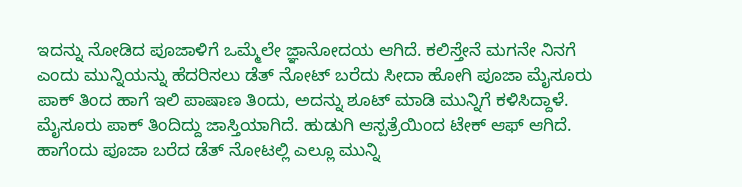ಇದನ್ನು ನೋಡಿದ ಪೂಜಾಳಿಗೆ ಒಮ್ಮೆಲೇ ಜ್ಞಾನೋದಯ ಆಗಿದೆ. ಕಲಿಸ್ತೇನೆ ಮಗನೇ ನಿನಗೆ ಎಂದು ಮುನ್ನಿಯನ್ನು ಹೆದರಿಸಲು ಡೆತ್ ನೋಟ್ ಬರೆದು ಸೀದಾ ಹೋಗಿ ಪೂಜಾ ಮೈಸೂರು ಪಾಕ್ ತಿಂದ ಹಾಗೆ ಇಲಿ ಪಾಷಾಣ ತಿಂದು, ಅದನ್ನು ಶೂಟ್ ಮಾಡಿ ಮುನ್ನಿಗೆ ಕಳಿಸಿದ್ದಾಳೆ. ಮೈಸೂರು ಪಾಕ್ ತಿಂದಿದ್ದು ಜಾಸ್ತಿಯಾಗಿದೆ. ಹುಡುಗಿ ಆಸ್ಪತ್ರೆಯಿಂದ ಟೇಕ್ ಆಫ್ ಆಗಿದೆ.
ಹಾಗೆಂದು ಪೂಜಾ ಬರೆದ ಡೆತ್ ನೋಟಲ್ಲಿ ಎಲ್ಲೂ ಮುನ್ನಿ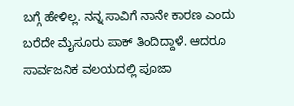ಬಗ್ಗೆ ಹೇಳಿಲ್ಲ. ನನ್ನ ಸಾವಿಗೆ ನಾನೇ ಕಾರಣ ಎಂದು ಬರೆದೇ ಮೈಸೂರು ಪಾಕ್ ತಿಂದಿದ್ದಾಳೆ. ಆದರೂ ಸಾರ್ವಜನಿಕ ವಲಯದಲ್ಲಿ ಪೂಜಾ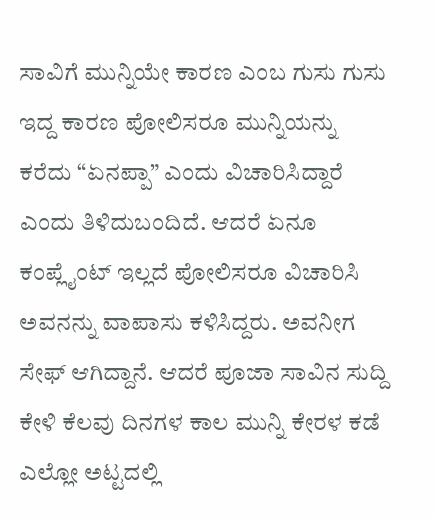ಸಾವಿಗೆ ಮುನ್ನಿಯೇ ಕಾರಣ ಎಂಬ ಗುಸು ಗುಸು ಇದ್ದ ಕಾರಣ ಪೋಲಿಸರೂ ಮುನ್ನಿಯನ್ನು ಕರೆದು “ಏನಪ್ಪಾ” ಎಂದು ವಿಚಾರಿಸಿದ್ದಾರೆ ಎಂದು ತಿಳಿದುಬಂದಿದೆ. ಆದರೆ ಏನೂ ಕಂಪ್ಲೈಂಟ್ ಇಲ್ಲದೆ ಪೋಲಿಸರೂ ವಿಚಾರಿಸಿ ಅವನನ್ನು ವಾಪಾಸು ಕಳಿಸಿದ್ದರು. ಅವನೀಗ ಸೇಫ್ ಆಗಿದ್ದಾನೆ. ಆದರೆ ಪೂಜಾ ಸಾವಿನ ಸುದ್ದಿ ಕೇಳಿ ಕೆಲವು ದಿನಗಳ ಕಾಲ ಮುನ್ನಿ ಕೇರಳ ಕಡೆ ಎಲ್ಲೋ ಅಟ್ಟದಲ್ಲಿ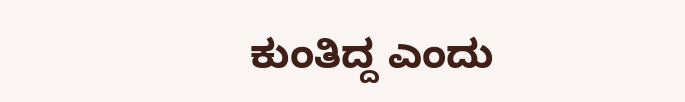ಕುಂತಿದ್ದ ಎಂದು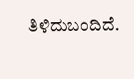ತಿಳಿದುಬಂದಿದೆ.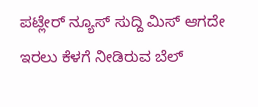ಪಟ್ಲೇರ್ ನ್ಯೂಸ್ ಸುದ್ದಿ ಮಿಸ್ ಆಗದೇ ಇರಲು ಕೆಳಗೆ ನೀಡಿರುವ ಬೆಲ್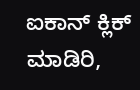ಐಕಾನ್ ಕ್ಲಿಕ್ ಮಾಡಿರಿ,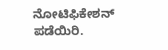ನೋಟಿಫಿಕೇಶನ್ ಪಡೆಯಿರಿ.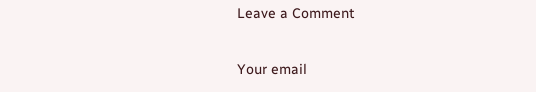Leave a Comment

Your email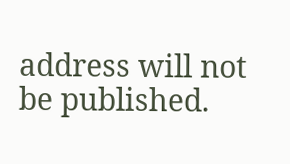address will not be published.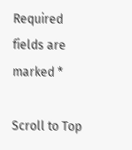Required fields are marked *

Scroll to Top